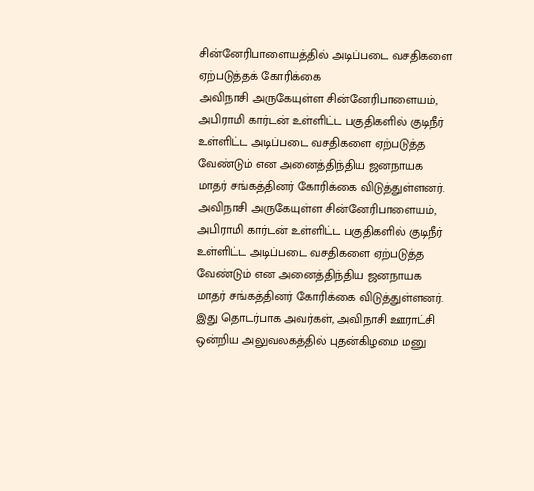சின்னேரிபாளையத்தில் அடிப்படை வசதிகளை ஏற்படுத்தக் கோரிக்கை
அவிநாசி அருகேயுள்ள சின்னேரிபாளையம், அபிராமி கார்டன் உள்ளிட்ட பகுதிகளில் குடிநீர் உள்ளிட்ட அடிப்படை வசதிகளை ஏற்படுத்த வேண்டும் என அனைத்திந்திய ஜனநாயக மாதர் சங்கத்தினர் கோரிக்கை விடுத்துள்ளனர்.
அவிநாசி அருகேயுள்ள சின்னேரிபாளையம், அபிராமி கார்டன் உள்ளிட்ட பகுதிகளில் குடிநீர் உள்ளிட்ட அடிப்படை வசதிகளை ஏற்படுத்த வேண்டும் என அனைத்திந்திய ஜனநாயக மாதர் சங்கத்தினர் கோரிக்கை விடுத்துள்ளனர்.
இது தொடர்பாக அவர்கள், அவிநாசி ஊராட்சி ஒன்றிய அலுவலகத்தில் புதன்கிழமை மனு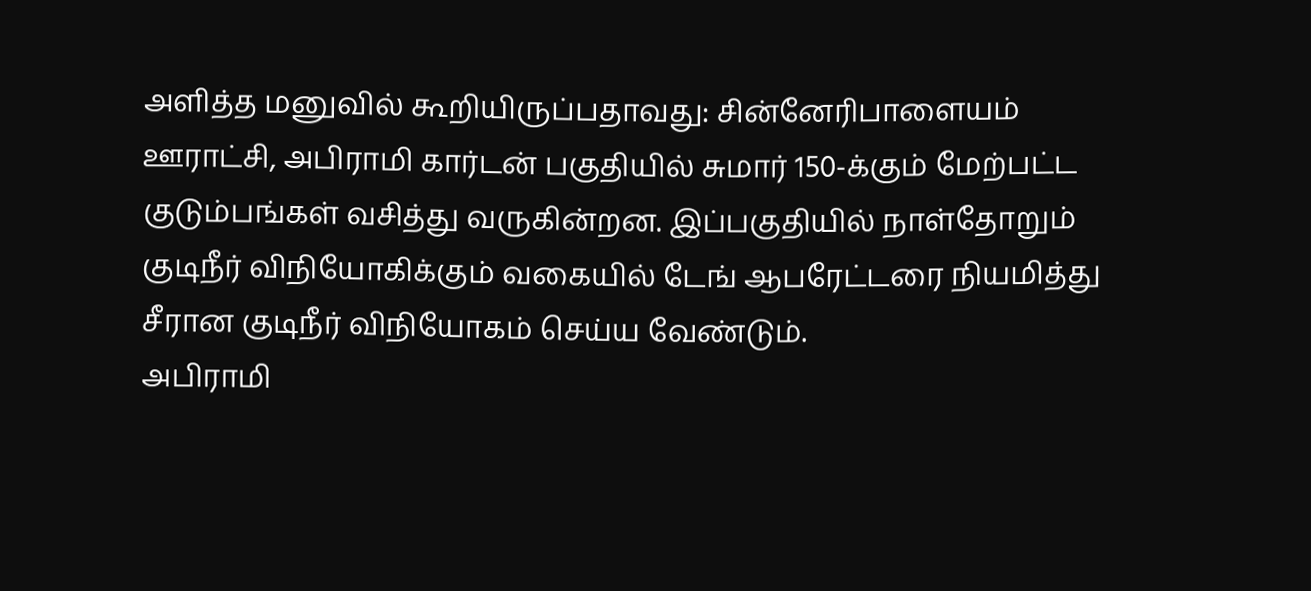அளித்த மனுவில் கூறியிருப்பதாவது: சின்னேரிபாளையம் ஊராட்சி, அபிராமி கார்டன் பகுதியில் சுமார் 150-க்கும் மேற்பட்ட குடும்பங்கள் வசித்து வருகின்றன. இப்பகுதியில் நாள்தோறும் குடிநீர் விநியோகிக்கும் வகையில் டேங் ஆபரேட்டரை நியமித்து சீரான குடிநீர் விநியோகம் செய்ய வேண்டும்.
அபிராமி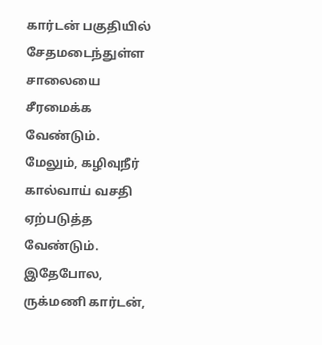கார்டன் பகுதியில் சேதமடைந்துள்ள சாலையை சீரமைக்க வேண்டும். மேலும், கழிவுநீர் கால்வாய் வசதி ஏற்படுத்த வேண்டும். இதேபோல, ருக்மணி கார்டன்,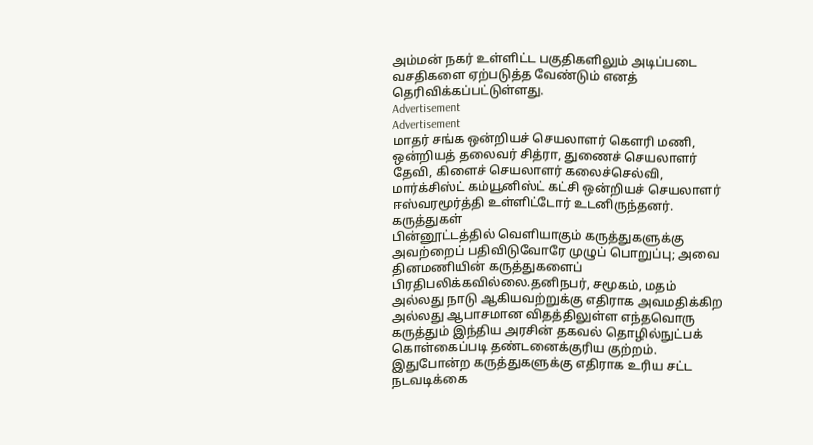அம்மன் நகர் உள்ளிட்ட பகுதிகளிலும் அடிப்படை வசதிகளை ஏற்படுத்த வேண்டும் எனத் தெரிவிக்கப்பட்டுள்ளது.
Advertisement
Advertisement
மாதர் சங்க ஒன்றியச் செயலாளர் கெளரி மணி, ஒன்றியத் தலைவர் சித்ரா, துணைச் செயலாளர் தேவி, கிளைச் செயலாளர் கலைச்செல்வி, மார்க்சிஸ்ட் கம்யூனிஸ்ட் கட்சி ஒன்றியச் செயலாளர் ஈஸ்வரமூர்த்தி உள்ளிட்டோர் உடனிருந்தனர்.
கருத்துகள்
பின்னூட்டத்தில் வெளியாகும் கருத்துகளுக்கு அவற்றைப் பதிவிடுவோரே முழுப் பொறுப்பு; அவை தினமணியின் கருத்துகளைப் பிரதிபலிக்கவில்லை.தனிநபர், சமூகம், மதம் அல்லது நாடு ஆகியவற்றுக்கு எதிராக அவமதிக்கிற அல்லது ஆபாசமான விதத்திலுள்ள எந்தவொரு கருத்தும் இந்திய அரசின் தகவல் தொழில்நுட்பக் கொள்கைப்படி தண்டனைக்குரிய குற்றம். இதுபோன்ற கருத்துகளுக்கு எதிராக உரிய சட்ட நடவடிக்கை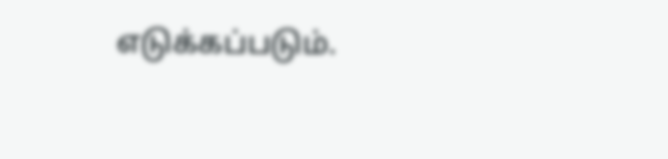எடுக்கப்படும்.